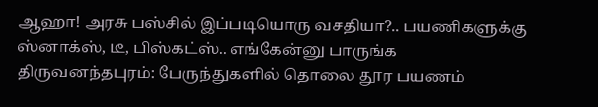ஆஹா! அரசு பஸ்சில் இப்படியொரு வசதியா?.. பயணிகளுக்கு ஸ்னாக்ஸ், டீ, பிஸ்கட்ஸ்.. எங்கேன்னு பாருங்க
திருவனந்தபுரம்: பேருந்துகளில் தொலை தூர பயணம்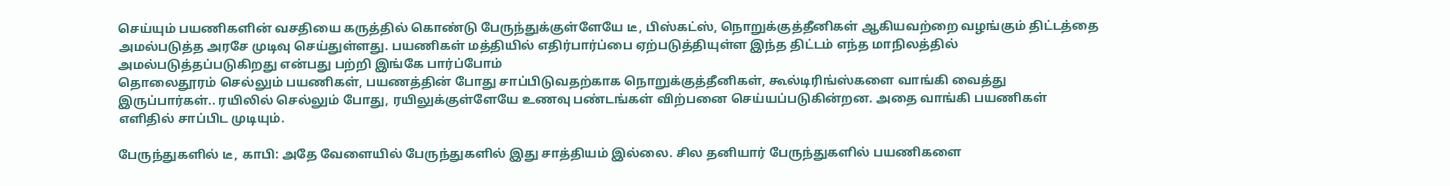செய்யும் பயணிகளின் வசதியை கருத்தில் கொண்டு பேருந்துக்குள்ளேயே டீ, பிஸ்கட்ஸ், நொறுக்குத்தீனிகள் ஆகியவற்றை வழங்கும் திட்டத்தை அமல்படுத்த அரசே முடிவு செய்துள்ளது. பயணிகள் மத்தியில் எதிர்பார்ப்பை ஏற்படுத்தியுள்ள இந்த திட்டம் எந்த மாநிலத்தில் அமல்படுத்தப்படுகிறது என்பது பற்றி இங்கே பார்ப்போம்
தொலைதூரம் செல்லும் பயணிகள், பயணத்தின் போது சாப்பிடுவதற்காக நொறுக்குத்தீனிகள், கூல்டிரிங்ஸ்களை வாங்கி வைத்து இருப்பார்கள்.. ரயிலில் செல்லும் போது, ரயிலுக்குள்ளேயே உணவு பண்டங்கள் விற்பனை செய்யப்படுகின்றன. அதை வாங்கி பயணிகள் எளிதில் சாப்பிட முடியும்.

பேருந்துகளில் டீ, காபி: அதே வேளையில் பேருந்துகளில் இது சாத்தியம் இல்லை. சில தனியார் பேருந்துகளில் பயணிகளை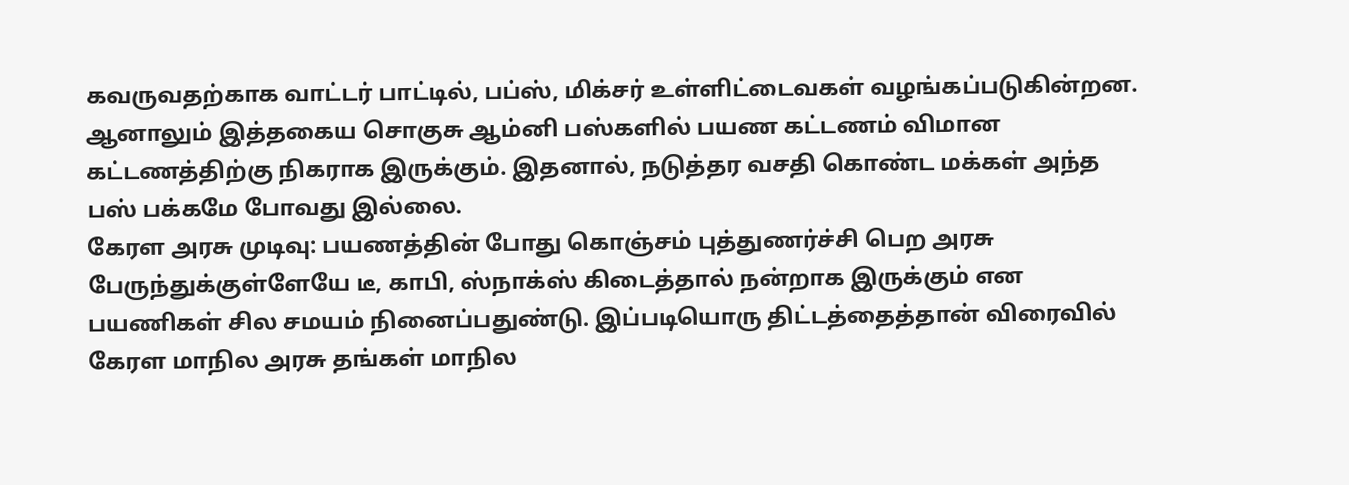கவருவதற்காக வாட்டர் பாட்டில், பப்ஸ், மிக்சர் உள்ளிட்டைவகள் வழங்கப்படுகின்றன. ஆனாலும் இத்தகைய சொகுசு ஆம்னி பஸ்களில் பயண கட்டணம் விமான கட்டணத்திற்கு நிகராக இருக்கும். இதனால், நடுத்தர வசதி கொண்ட மக்கள் அந்த பஸ் பக்கமே போவது இல்லை.
கேரள அரசு முடிவு: பயணத்தின் போது கொஞ்சம் புத்துணர்ச்சி பெற அரசு பேருந்துக்குள்ளேயே டீ, காபி, ஸ்நாக்ஸ் கிடைத்தால் நன்றாக இருக்கும் என பயணிகள் சில சமயம் நினைப்பதுண்டு. இப்படியொரு திட்டத்தைத்தான் விரைவில் கேரள மாநில அரசு தங்கள் மாநில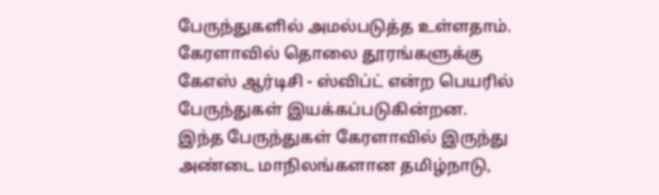பேருந்துகளில் அமல்படுத்த உள்ளதாம். கேரளாவில் தொலை தூரங்களுக்கு கேஎஸ் ஆர்டிசி - ஸ்விப்ட் என்ற பெயரில் பேருந்துகள் இயக்கப்படுகின்றன.
இந்த பேருந்துகள் கேரளாவில் இருந்து அண்டை மாநிலங்களான தமிழ்நாடு,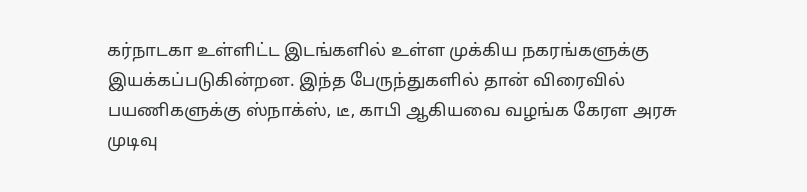கர்நாடகா உள்ளிட்ட இடங்களில் உள்ள முக்கிய நகரங்களுக்கு இயக்கப்படுகின்றன. இந்த பேருந்துகளில் தான் விரைவில் பயணிகளுக்கு ஸ்நாக்ஸ், டீ, காபி ஆகியவை வழங்க கேரள அரசு முடிவு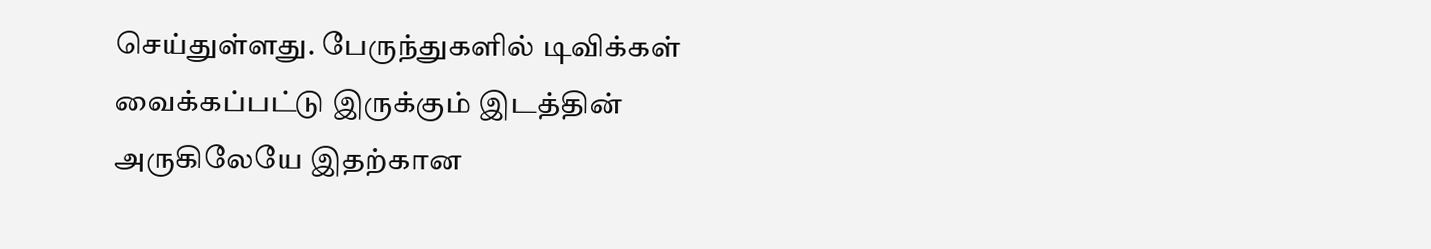செய்துள்ளது. பேருந்துகளில் டிவிக்கள் வைக்கப்பட்டு இருக்கும் இடத்தின் அருகிலேயே இதற்கான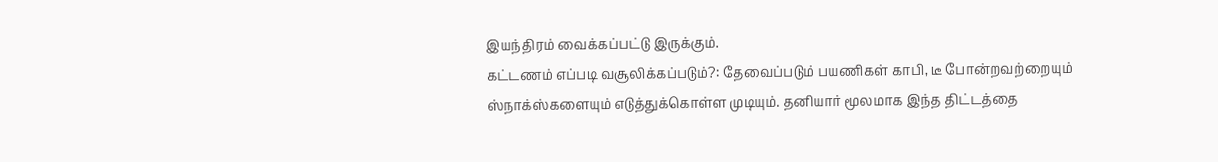இயந்திரம் வைக்கப்பட்டு இருக்கும்.
கட்டணம் எப்படி வசூலிக்கப்படும்?: தேவைப்படும் பயணிகள் காபி, டீ போன்றவற்றையும் ஸ்நாக்ஸ்களையும் எடுத்துக்கொள்ள முடியும். தனியார் மூலமாக இந்த திட்டத்தை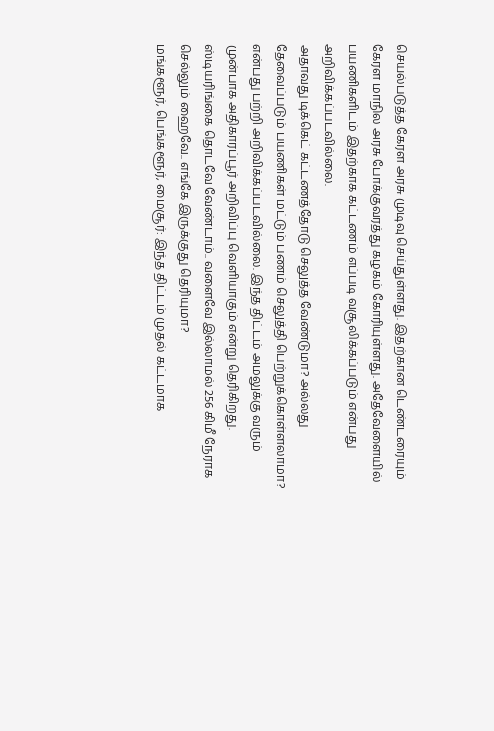செயல்படுத்த கேரள அரசு முடிவு செய்துள்ளது. இதற்கான டெண்டரையும் கேரள மாநில அரசு போக்குவரத்து கழகம் கோரியுள்ளது. அதேவேளையில் பயணிகளிடம் இதற்காக கட்டணம் எப்படி வசூலிக்கப்படும் என்பது அறிவிக்கப்படவில்லை.
அதாவது டிக்கெட் கட்டணத்தோடு செலுத்த வேண்டுமா? அல்லது தேவைப்படும் பயணிகள் மட்டும் பணம் செலுத்தி பெற்றுக்கொள்ளலாமா? என்பது பற்றி அறிவிக்கப்படவில்லை. இந்த திட்டம் அமலுக்கு வரும் முன்பாக அதிகாரப்பூர் அறிவிப்பு வெளியாகும் என்று தெரிகிறது.
ஸ்டியரிங்கை தொடவே வேண்டாம்.. வளைவே இல்லாமல் 256 கிமீ நேராக செல்லும் ஹைவே.. எங்கே இருக்குது தெரியுமா?
மங்களூர், பெங்களூர், மைசூர்: இந்த திட்டம் முதல் கட்டமாக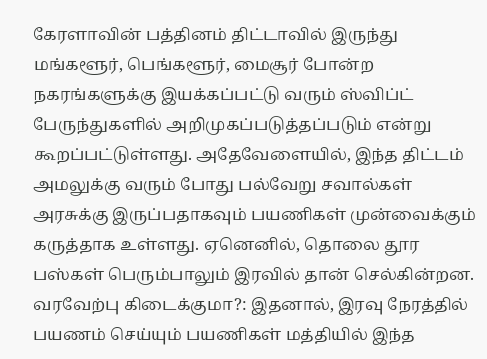கேரளாவின் பத்தினம் திட்டாவில் இருந்து மங்களூர், பெங்களூர், மைசூர் போன்ற நகரங்களுக்கு இயக்கப்பட்டு வரும் ஸ்விப்ட் பேருந்துகளில் அறிமுகப்படுத்தப்படும் என்று கூறப்பட்டுள்ளது. அதேவேளையில், இந்த திட்டம் அமலுக்கு வரும் போது பல்வேறு சவால்கள் அரசுக்கு இருப்பதாகவும் பயணிகள் முன்வைக்கும் கருத்தாக உள்ளது. ஏனெனில், தொலை தூர பஸ்கள் பெரும்பாலும் இரவில் தான் செல்கின்றன.
வரவேற்பு கிடைக்குமா?: இதனால், இரவு நேரத்தில் பயணம் செய்யும் பயணிகள் மத்தியில் இந்த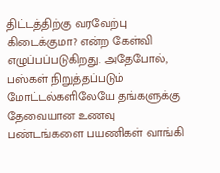திட்டத்திற்கு வரவேற்பு கிடைக்குமா? என்ற கேள்வி எழுப்பப்படுகிறது. அதேபோல், பஸ்கள் நிறுத்தப்படும் மோட்டல்களிலேயே தங்களுக்கு தேவையான உணவு பண்டங்களை பயணிகள் வாங்கி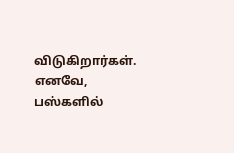விடுகிறார்கள். எனவே, பஸ்களில்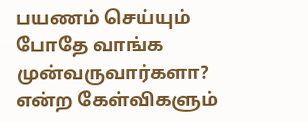பயணம் செய்யும் போதே வாங்க முன்வருவார்களா? என்ற கேள்விகளும்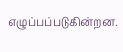எழுப்பப்படுகின்றன.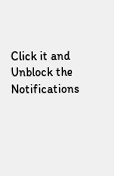Click it and Unblock the Notifications